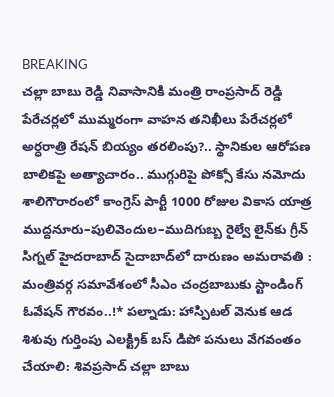BREAKING
చల్లా బాబు రెడ్డి నివాసానికి మంత్రి రాంప్రసాద్ రెడ్డి పేరేచర్లలో ముమ్మరంగా వాహన తనిఖీలు పేరేచర్లలో అర్ధరాత్రి రేషన్ బియ్యం తరలింపు?.. స్థానికుల ఆరోపణ బాలికపై అత్యాచారం.. ముగ్గురిపై పోక్సో కేసు నమోదు శాలిగౌరారంలో కాంగ్రెస్ పార్టీ 1000 రోజుల వికాస యాత్ర ముద్దనూరు–పులివెందుల–ముదిగుబ్బ రైల్వే లైన్‌కు గ్రీన్ సిగ్నల్ హైదరాబాద్ సైదాబాద్‌లో దారుణం అమరావతి : మంత్రివర్గ సమావేశంలో సీఎం చంద్రబాబుకు స్టాండింగ్ ఓవేషన్ గౌరవం..!* పల్నాడు: హాస్పిటల్ వెనుక ఆడ శిశువు గుర్తింపు ఎలక్ట్రిక్ బస్ డిపో పనులు వేగవంతం చేయాలి: శివప్రసాద్ చల్లా బాబు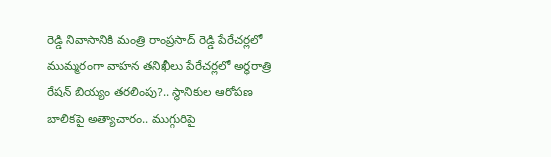రెడ్డి నివాసానికి మంత్రి రాంప్రసాద్ రెడ్డి పేరేచర్లలో ముమ్మరంగా వాహన తనిఖీలు పేరేచర్లలో అర్ధరాత్రి రేషన్ బియ్యం తరలింపు?.. స్థానికుల ఆరోపణ బాలికపై అత్యాచారం.. ముగ్గురిపై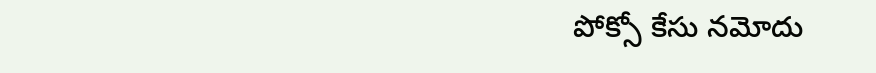పోక్సో కేసు నమోదు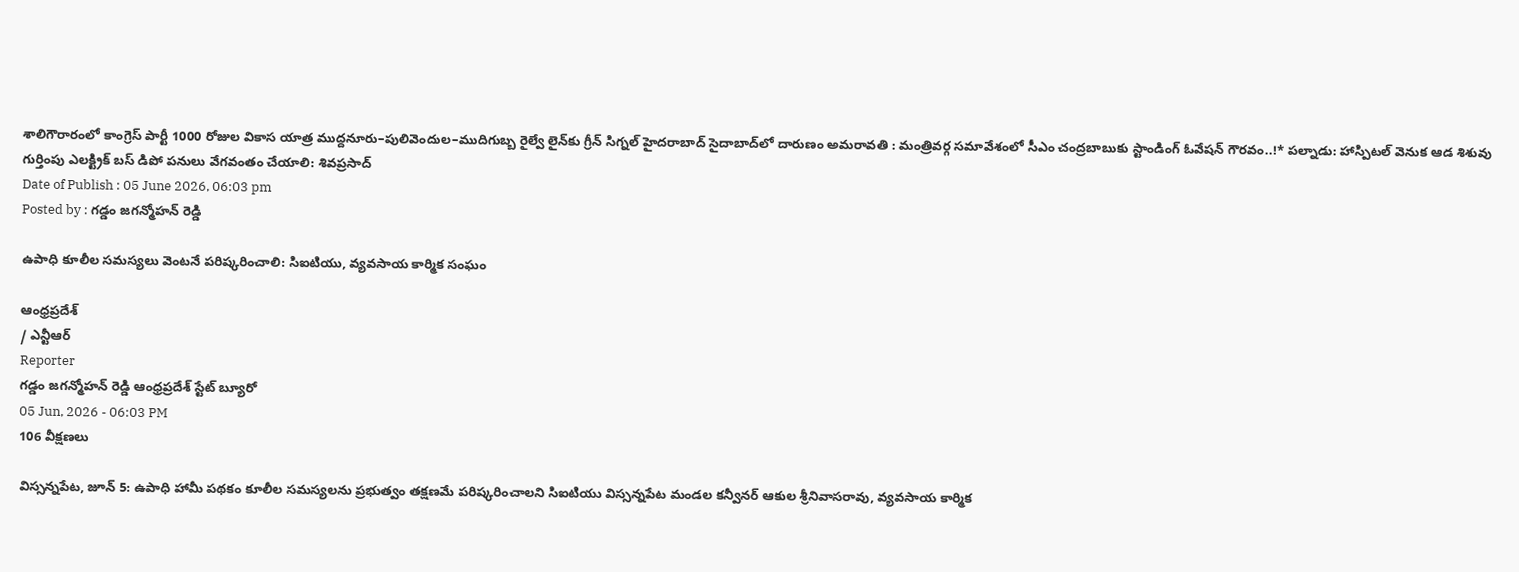శాలిగౌరారంలో కాంగ్రెస్ పార్టీ 1000 రోజుల వికాస యాత్ర ముద్దనూరు–పులివెందుల–ముదిగుబ్బ రైల్వే లైన్‌కు గ్రీన్ సిగ్నల్ హైదరాబాద్ సైదాబాద్‌లో దారుణం అమరావతి : మంత్రివర్గ సమావేశంలో సీఎం చంద్రబాబుకు స్టాండింగ్ ఓవేషన్ గౌరవం..!* పల్నాడు: హాస్పిటల్ వెనుక ఆడ శిశువు గుర్తింపు ఎలక్ట్రిక్ బస్ డిపో పనులు వేగవంతం చేయాలి: శివప్రసాద్
Date of Publish : 05 June 2026, 06:03 pm
Posted by : గడ్డం జగన్మోహన్ రెడ్డి

ఉపాధి కూలీల సమస్యలు వెంటనే పరిష్కరించాలి: సిఐటియు, వ్యవసాయ కార్మిక సంఘం

ఆంధ్రప్రదేశ్
/ ఎన్టీఆర్
Reporter
గడ్డం జగన్మోహన్ రెడ్డి ఆంధ్రప్రదేశ్ స్టేట్ బ్యూరో
05 Jun, 2026 - 06:03 PM
106 వీక్షణలు

విస్సన్నపేట, జూన్ 5: ఉపాధి హామీ పథకం కూలీల సమస్యలను ప్రభుత్వం తక్షణమే పరిష్కరించాలని సిఐటియు విస్సన్నపేట మండల కన్వీనర్ ఆకుల శ్రీనివాసరావు, వ్యవసాయ కార్మిక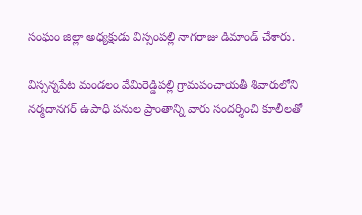సంఘం జిల్లా అధ్యక్షుడు విస్సంపల్లి నాగరాజు డిమాండ్ చేశారు.

విస్సన్నపేట మండలం వేమిరెడ్డిపల్లి గ్రామపంచాయతీ శివారులోని నర్మదానగర్ ఉపాధి పనుల ప్రాంతాన్ని వారు సందర్శించి కూలీలతో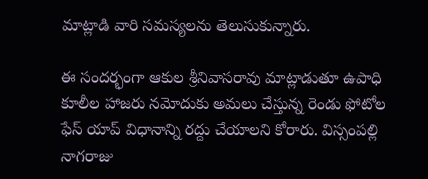మాట్లాడి వారి సమస్యలను తెలుసుకున్నారు.

ఈ సందర్భంగా ఆకుల శ్రీనివాసరావు మాట్లాడుతూ ఉపాధి కూలీల హాజరు నమోదుకు అమలు చేస్తున్న రెండు ఫోటోల ఫేస్ యాప్ విధానాన్ని రద్దు చేయాలని కోరారు. విస్సంపల్లి నాగరాజు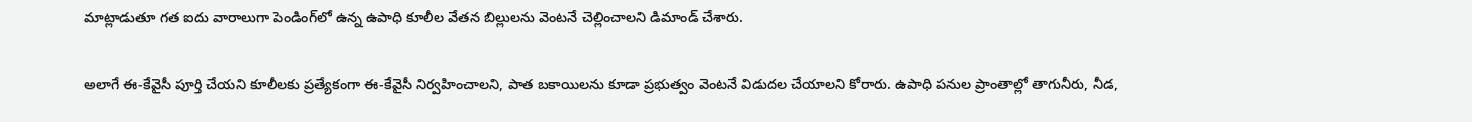మాట్లాడుతూ గత ఐదు వారాలుగా పెండింగ్‌లో ఉన్న ఉపాధి కూలీల వేతన బిల్లులను వెంటనే చెల్లించాలని డిమాండ్ చేశారు.

అలాగే ఈ-కేవైసీ పూర్తి చేయని కూలీలకు ప్రత్యేకంగా ఈ-కేవైసీ నిర్వహించాలని, పాత బకాయిలను కూడా ప్రభుత్వం వెంటనే విడుదల చేయాలని కోరారు. ఉపాధి పనుల ప్రాంతాల్లో తాగునీరు, నీడ,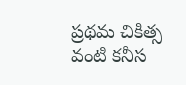ప్రథమ చికిత్స వంటి కనీస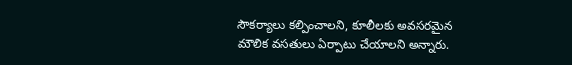సౌకర్యాలు కల్పించాలని, కూలీలకు అవసరమైన మౌలిక వసతులు ఏర్పాటు చేయాలని అన్నారు.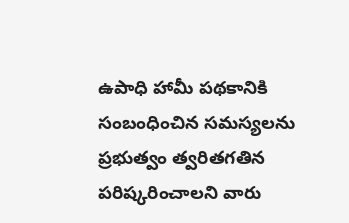ఉపాధి హామీ పథకానికి సంబంధించిన సమస్యలను ప్రభుత్వం త్వరితగతిన పరిష్కరించాలని వారు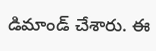డిమాండ్ చేశారు. ఈ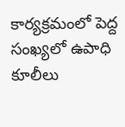కార్యక్రమంలో పెద్ద సంఖ్యలో ఉపాధి కూలీలు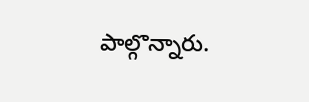పాల్గొన్నారు.